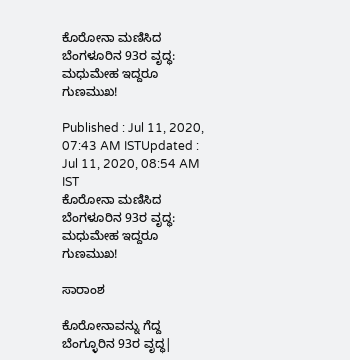ಕೊರೋನಾ ಮಣಿಸಿದ ಬೆಂಗಳೂರಿನ 93ರ ವೃದ್ಧ: ಮಧುಮೇಹ ಇದ್ದರೂ ಗುಣಮುಖ!

Published : Jul 11, 2020, 07:43 AM ISTUpdated : Jul 11, 2020, 08:54 AM IST
ಕೊರೋನಾ ಮಣಿಸಿದ ಬೆಂಗಳೂರಿನ 93ರ ವೃದ್ಧ: ಮಧುಮೇಹ ಇದ್ದರೂ ಗುಣಮುಖ!

ಸಾರಾಂಶ

ಕೊರೋನಾವನ್ನು ಗೆದ್ದ ಬೆಂಗ್ಳೂರಿನ 93ರ ವೃದ್ಧ|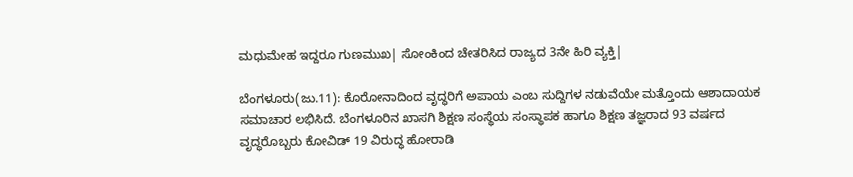ಮಧುಮೇಹ ಇದ್ದರೂ ಗುಣಮುಖ| ಸೋಂಕಿಂದ ಚೇತರಿಸಿದ ರಾಜ್ಯದ 3ನೇ ಹಿರಿ ವ್ಯಕ್ತಿ|

ಬೆಂಗಳೂರು(ಜು.11): ಕೊರೋನಾದಿಂದ ವೃದ್ಧರಿಗೆ ಅಪಾಯ ಎಂಬ ಸುದ್ದಿಗಳ ನಡುವೆಯೇ ಮತ್ತೊಂದು ಆಶಾದಾಯಕ ಸಮಾಚಾರ ಲಭಿಸಿದೆ. ಬೆಂಗಳೂರಿನ ಖಾಸಗಿ ಶಿಕ್ಷಣ ಸಂಸ್ಥೆಯ ಸಂಸ್ಥಾಪಕ ಹಾಗೂ ಶಿಕ್ಷಣ ತಜ್ಞರಾದ 93 ವರ್ಷದ ವೃದ್ಧರೊಬ್ಬರು ಕೋವಿಡ್‌ 19 ವಿರುದ್ಧ ಹೋರಾಡಿ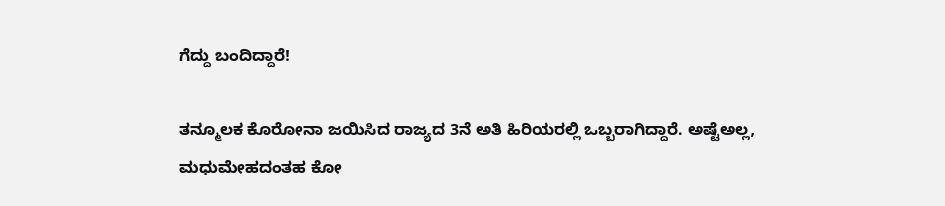ಗೆದ್ದು ಬಂದಿದ್ದಾರೆ!

ತನ್ಮೂಲಕ ಕೊರೋನಾ ಜಯಿಸಿದ ರಾಜ್ಯದ 3ನೆ ಅತಿ ಹಿರಿಯರಲ್ಲಿ ಒಬ್ಬರಾಗಿದ್ದಾರೆ. ಅಷ್ಟೆಅಲ್ಲ, ಮಧುಮೇಹದಂತಹ ಕೋ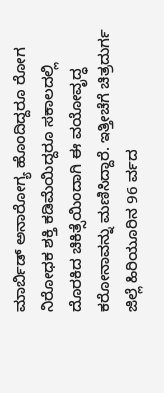ಮಾರ್ಬಿಡ್‌ ಅನಾರೋಗ್ಯ ಹೊಂದಿದ್ದರೂ ರೋಗ ನಿರೋಧಕ ಶಕ್ತಿ ಕಡಿಮೆಯಿದ್ದರೂ ಸಕಾಲದಲ್ಲಿ ದೊರಕಿದ ಚಿಕಿತ್ಸೆಯಿಂದಾಗಿ ಈ ವಯೋವೃದ್ಧ ಕರೋನಾವನ್ನು ಮಣಿಸಿದ್ದಾರೆ. ಇತ್ತೀಚೆಗೆ ಚಿತ್ರದುರ್ಗ ಜಿಲ್ಲೆ ಹಿರಿಯೂರಿನ 96 ರ್ವದ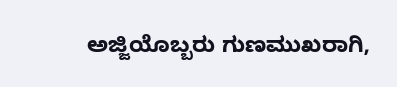ಅಜ್ಜಿಯೊಬ್ಬರು ಗುಣಮುಖರಾಗಿ,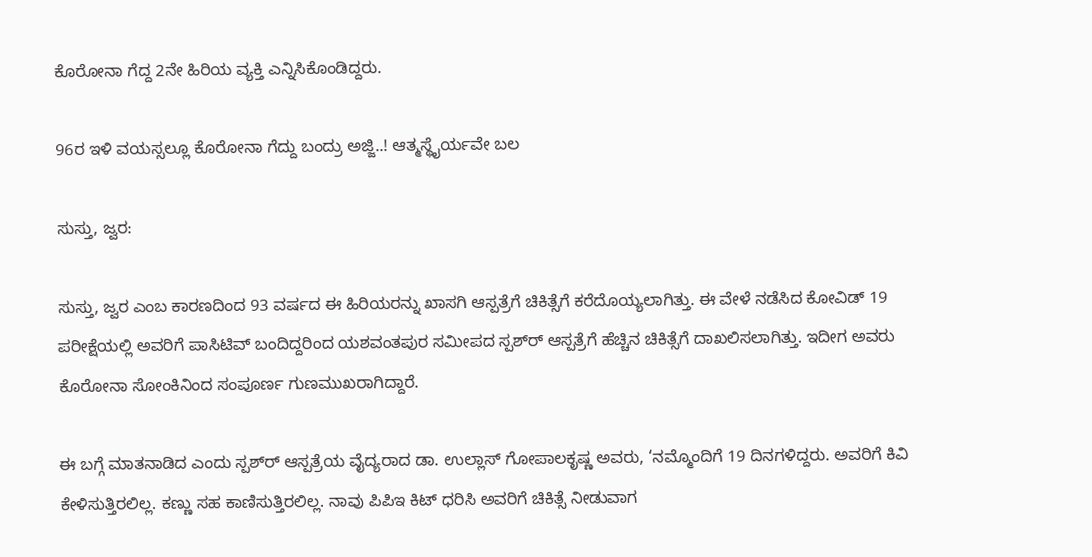ಕೊರೋನಾ ಗೆದ್ದ 2ನೇ ಹಿರಿಯ ವ್ಯಕ್ತಿ ಎನ್ನಿಸಿಕೊಂಡಿದ್ದರು.

96ರ ಇಳಿ ವಯಸ್ಸಲ್ಲೂ ಕೊರೋನಾ ಗೆದ್ದು ಬಂದ್ರು ಅಜ್ಜಿ..! ಆತ್ಮಸ್ಥೈರ್ಯವೇ ಬಲ

ಸುಸ್ತು, ಜ್ವರ:

ಸುಸ್ತು, ಜ್ವರ ಎಂಬ ಕಾರಣದಿಂದ 93 ವರ್ಷದ ಈ ಹಿರಿಯರನ್ನು ಖಾಸಗಿ ಆಸ್ಪತ್ರೆಗೆ ಚಿಕಿತ್ಸೆಗೆ ಕರೆದೊಯ್ಯಲಾಗಿತ್ತು. ಈ ವೇಳೆ ನಡೆಸಿದ ಕೋವಿಡ್‌ 19 ಪರೀಕ್ಷೆಯಲ್ಲಿ ಅವರಿಗೆ ಪಾಸಿಟಿವ್‌ ಬಂದಿದ್ದರಿಂದ ಯಶವಂತಪುರ ಸಮೀಪದ ಸ್ಪಶ್‌ರ್‍ ಆಸ್ಪತ್ರೆಗೆ ಹೆಚ್ಚಿನ ಚಿಕಿತ್ಸೆಗೆ ದಾಖಲಿಸಲಾಗಿತ್ತು. ಇದೀಗ ಅವರು ಕೊರೋನಾ ಸೋಂಕಿನಿಂದ ಸಂಪೂರ್ಣ ಗುಣಮುಖರಾಗಿದ್ದಾರೆ.

ಈ ಬಗ್ಗೆ ಮಾತನಾಡಿದ ಎಂದು ಸ್ಪಶ್‌ರ್‍ ಆಸ್ಪತ್ರೆಯ ವೈದ್ಯರಾದ ಡಾ. ಉಲ್ಲಾಸ್‌ ಗೋಪಾಲಕೃಷ್ಣ ಅವರು, ‘ನಮ್ಮೊಂದಿಗೆ 19 ದಿನಗಳಿದ್ದರು. ಅವರಿಗೆ ಕಿವಿ ಕೇಳಿಸುತ್ತಿರಲಿಲ್ಲ. ಕಣ್ಣು ಸಹ ಕಾಣಿಸುತ್ತಿರಲಿಲ್ಲ. ನಾವು ಪಿಪಿಇ ಕಿಟ್‌ ಧರಿಸಿ ಅವರಿಗೆ ಚಿಕಿತ್ಸೆ ನೀಡುವಾಗ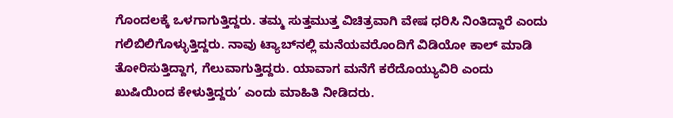ಗೊಂದಲಕ್ಕೆ ಒಳಗಾಗುತ್ತಿದ್ದರು. ತಮ್ಮ ಸುತ್ತಮುತ್ತ ವಿಚಿತ್ರವಾಗಿ ವೇಷ ಧರಿಸಿ ನಿಂತಿದ್ದಾರೆ ಎಂದು ಗಲಿಬಿಲಿಗೊಳ್ಳುತ್ತಿದ್ದರು. ನಾವು ಟ್ಯಾಬ್‌ನಲ್ಲಿ ಮನೆಯವರೊಂದಿಗೆ ವಿಡಿಯೋ ಕಾಲ್‌ ಮಾಡಿ ತೋರಿಸುತ್ತಿದ್ದಾಗ, ಗೆಲುವಾಗುತ್ತಿದ್ದರು. ಯಾವಾಗ ಮನೆಗೆ ಕರೆದೊಯ್ಯುವಿರಿ ಎಂದು ಖುಷಿಯಿಂದ ಕೇಳುತ್ತಿದ್ದರು’ ಎಂದು ಮಾಹಿತಿ ನೀಡಿದರು.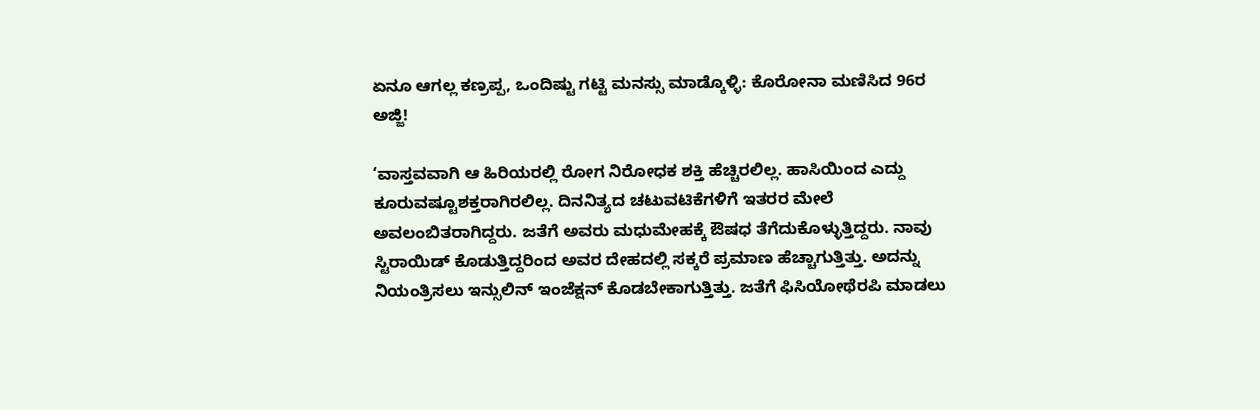ಏನೂ ಆಗಲ್ಲ ಕಣ್ರಪ್ಪ, ಒಂದಿಷ್ಟು ಗಟ್ಟಿ ಮನಸ್ಸು ಮಾಡ್ಕೊಳ್ಳಿ: ಕೊರೋನಾ ಮಣಿಸಿದ 96ರ ಅಜ್ಜಿ!

‘ವಾಸ್ತವವಾಗಿ ಆ ಹಿರಿಯರಲ್ಲಿ ರೋಗ ನಿರೋಧಕ ಶಕ್ತಿ ಹೆಚ್ಚಿರಲಿಲ್ಲ. ಹಾಸಿಯಿಂದ ಎದ್ದು ಕೂರುವಷ್ಟೂಶಕ್ತರಾಗಿರಲಿಲ್ಲ. ದಿನನಿತ್ಯದ ಚಟುವಟಿಕೆಗಳಿಗೆ ಇತರರ ಮೇಲೆ ಅವಲಂಬಿತರಾಗಿದ್ದರು. ಜತೆಗೆ ಅವರು ಮಧುಮೇಹಕ್ಕೆ ಔಷಧ ತೆಗೆದುಕೊಳ್ಳುತ್ತಿದ್ದರು. ನಾವು ಸ್ಟಿರಾಯಿಡ್‌ ಕೊಡುತ್ತಿದ್ದರಿಂದ ಅವರ ದೇಹದಲ್ಲಿ ಸಕ್ಕರೆ ಪ್ರಮಾಣ ಹೆಚ್ಚಾಗುತ್ತಿತ್ತು. ಅದನ್ನು ನಿಯಂತ್ರಿಸಲು ಇನ್ಸುಲಿನ್‌ ಇಂಜೆಕ್ಷನ್‌ ಕೊಡಬೇಕಾಗುತ್ತಿತ್ತು. ಜತೆಗೆ ಫಿಸಿಯೋಥೆರಪಿ ಮಾಡಲು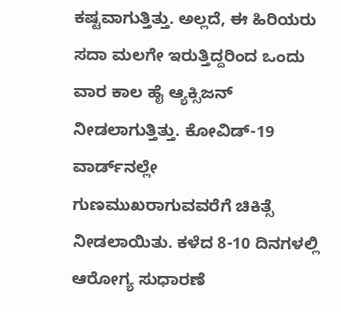ಕಷ್ಟವಾಗುತ್ತಿತ್ತು. ಅಲ್ಲದೆ, ಈ ಹಿರಿಯರು ಸದಾ ಮಲಗೇ ಇರುತ್ತಿದ್ದರಿಂದ ಒಂದು ವಾರ ಕಾಲ ಹೈ ಆ್ಯಕ್ಸಿಜನ್‌ ನೀಡಲಾಗುತ್ತಿತ್ತು. ಕೋವಿಡ್‌-19 ವಾರ್ಡ್‌ನಲ್ಲೇ ಗುಣಮುಖರಾಗುವವರೆಗೆ ಚಿಕಿತ್ಸೆ ನೀಡಲಾಯಿತು. ಕಳೆದ 8-10 ದಿನಗಳಲ್ಲಿ ಆರೋಗ್ಯ ಸುಧಾರಣೆ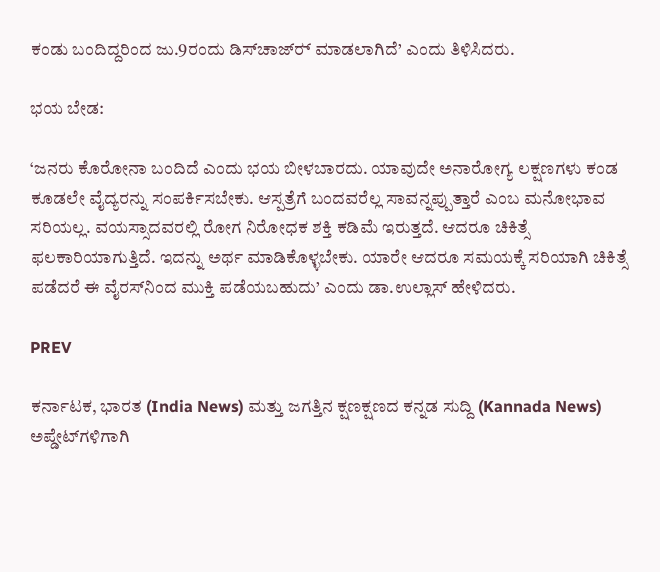ಕಂಡು ಬಂದಿದ್ದರಿಂದ ಜು.9ರಂದು ಡಿಸ್‌ಚಾಜ್‌ರ್‍ ಮಾಡಲಾಗಿದೆ’ ಎಂದು ತಿಳಿಸಿದರು.

ಭಯ ಬೇಡ:

‘ಜನರು ಕೊರೋನಾ ಬಂದಿದೆ ಎಂದು ಭಯ ಬೀಳಬಾರದು. ಯಾವುದೇ ಅನಾರೋಗ್ಯ ಲಕ್ಷಣಗಳು ಕಂಡ ಕೂಡಲೇ ವೈದ್ಯರನ್ನು ಸಂಪರ್ಕಿಸಬೇಕು. ಆಸ್ಪತ್ರೆಗೆ ಬಂದವರೆಲ್ಲ ಸಾವನ್ನಪ್ಪುತ್ತಾರೆ ಎಂಬ ಮನೋಭಾವ ಸರಿಯಲ್ಲ. ವಯಸ್ಸಾದವರಲ್ಲಿ ರೋಗ ನಿರೋಧಕ ಶಕ್ತಿ ಕಡಿಮೆ ಇರುತ್ತದೆ. ಆದರೂ ಚಿಕಿತ್ಸೆ ಫಲಕಾರಿಯಾಗುತ್ತಿದೆ. ಇದನ್ನು ಅರ್ಥ ಮಾಡಿಕೊಳ್ಳಬೇಕು. ಯಾರೇ ಆದರೂ ಸಮಯಕ್ಕೆ ಸರಿಯಾಗಿ ಚಿಕಿತ್ಸೆ ಪಡೆದರೆ ಈ ವೈರಸ್‌ನಿಂದ ಮುಕ್ತಿ ಪಡೆಯಬಹುದು’ ಎಂದು ಡಾ.ಉಲ್ಲಾಸ್‌ ಹೇಳಿದರು.

PREV

ಕರ್ನಾಟಕ, ಭಾರತ (India News) ಮತ್ತು ಜಗತ್ತಿನ ಕ್ಷಣಕ್ಷಣದ ಕನ್ನಡ ಸುದ್ದಿ (Kannada News) ಅಪ್ಡೇಟ್‌ಗಳಿಗಾಗಿ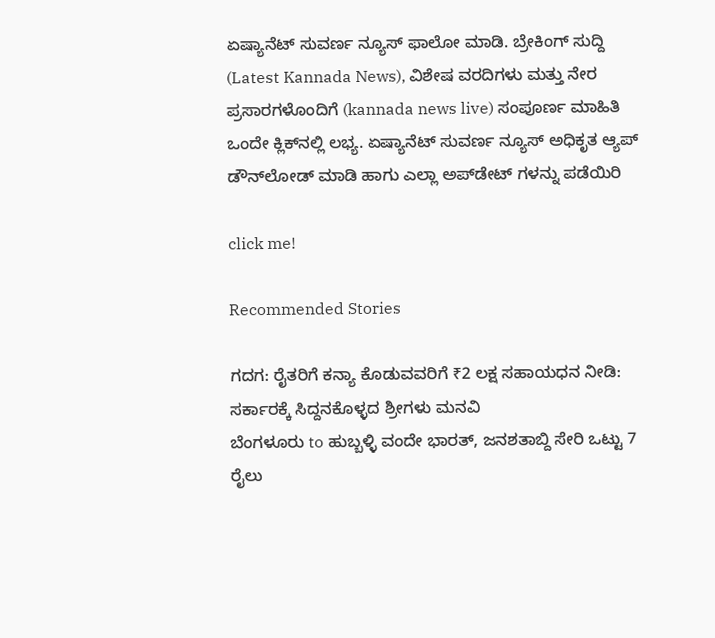ಏಷ್ಯಾನೆಟ್ ಸುವರ್ಣ ನ್ಯೂಸ್‌ ಫಾಲೋ ಮಾಡಿ. ಬ್ರೇಕಿಂಗ್ ಸುದ್ದಿ (Latest Kannada News), ವಿಶೇಷ ವರದಿಗಳು ಮತ್ತು ನೇರ ಪ್ರಸಾರಗಳೊಂದಿಗೆ (kannada news live) ಸಂಪೂರ್ಣ ಮಾಹಿತಿ ಒಂದೇ ಕ್ಲಿಕ್‌ನಲ್ಲಿ ಲಭ್ಯ. ಏಷ್ಯಾನೆಟ್ ಸುವರ್ಣ ನ್ಯೂಸ್ ಅಧಿಕೃತ ಆ್ಯಪ್ ಡೌನ್‌ಲೋಡ್ ಮಾಡಿ ಹಾಗು ಎಲ್ಲಾ ಅಪ್‌ಡೇಟ್ ಗಳನ್ನು ಪಡೆಯಿರಿ

click me!

Recommended Stories

ಗದಗ: ರೈತರಿಗೆ ಕನ್ಯಾ ಕೊಡುವವರಿಗೆ ₹2 ಲಕ್ಷ ಸಹಾಯಧನ ನೀಡಿ: ಸರ್ಕಾರಕ್ಕೆ ಸಿದ್ದನಕೊಳ್ಳದ ಶ್ರೀಗಳು ಮನವಿ
ಬೆಂಗಳೂರು to ಹುಬ್ಬಳ್ಳಿ ವಂದೇ ಭಾರತ್, ಜನಶತಾಬ್ದಿ ಸೇರಿ ಒಟ್ಟು 7 ರೈಲು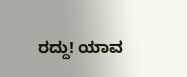ರದ್ದು! ಯಾವ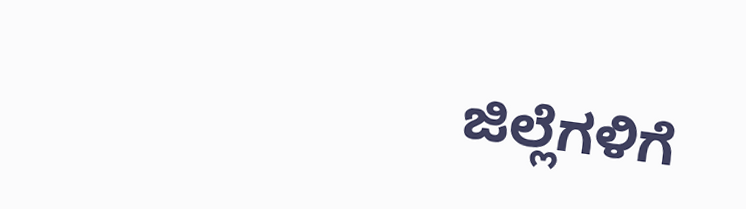ಜಿಲ್ಲೆಗಳಿಗೆ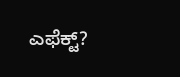ಎಫೆಕ್ಟ್?